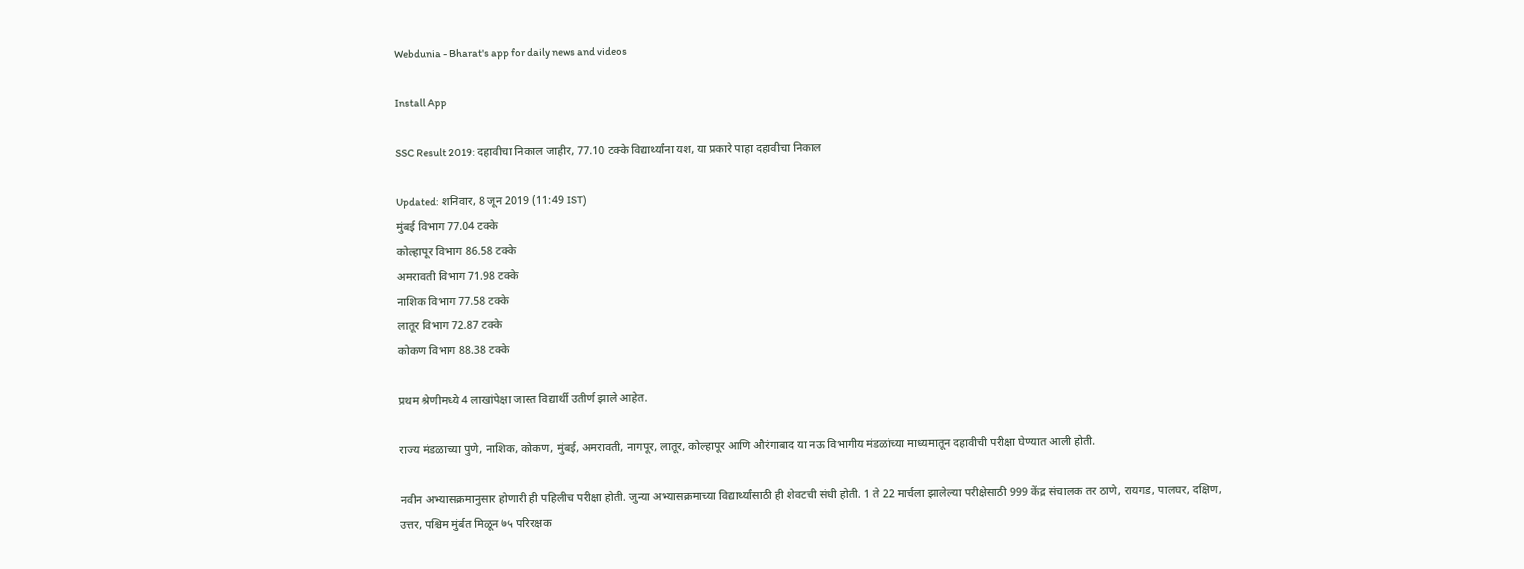Webdunia - Bharat's app for daily news and videos

Install App

SSC Result 2019: दहावीचा निकाल जाहीर, 77.10 टक्के विद्यार्थ्यांना यश, या प्रकारे पाहा दहावीचा निकाल

Updated: शनिवार, 8 जून 2019 (11:49 IST)
मुंबई विभाग 77.04 टक्के
कोल्हापूर विभाग 86.58 टक्के
अमरावती विभाग 71.98 टक्के
नाशिक विभाग 77.58 टक्के
लातूर विभाग 72.87 टक्के
कोकण विभाग 88.38 टक्के

प्रथम श्रेणीमध्ये 4 लाखांपेक्षा जास्त विद्यार्थी उतीर्ण झाले आहेत.

राज्य मंडळाच्या पुणे, नाशिक, कोकण, मुंबई, अमरावती, नागपूर, लातूर, कोल्हापूर आणि औरंगाबाद या नऊ विभागीय मंडळांच्या माध्यमातून दहावीची परीक्षा घेण्यात आली होती.

नवीन अभ्यासक्रमानुसार होणारी ही पहिलीच परीक्षा होती. जुन्या अभ्यासक्रमाच्या विद्यार्थ्यांसाठी ही शेवटची संधी होती. 1 ते 22 मार्चला झालेल्या परीक्षेसाठी 999 केंद्र संचालक तर ठाणे, रायगड, पालघर, दक्षिण, उत्तर, पश्चिम मुंर्बत मिळून ७५ परिरक्षक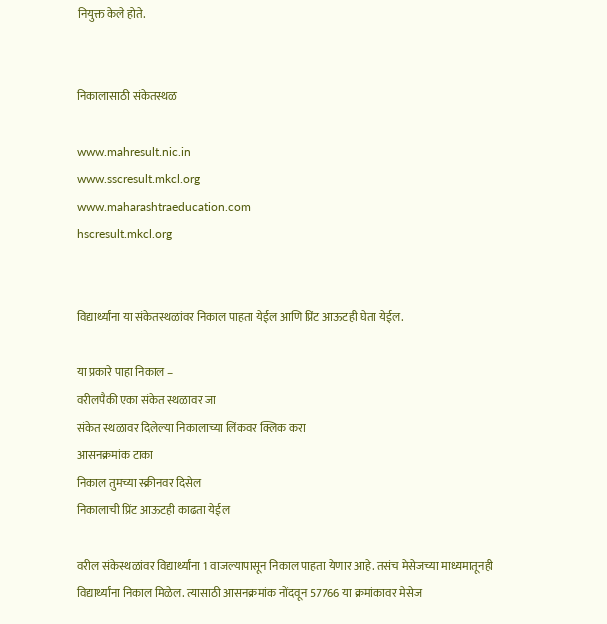नियुक्त केले होते.


निकालासाठी संकेतस्थळ

www.mahresult.nic.in
www.sscresult.mkcl.org
www.maharashtraeducation.com
hscresult.mkcl.org


विद्यार्थ्यांना या संकेतस्थळांवर निकाल पाहता येईल आणि प्रिंट आऊटही घेता येईल.

या प्रकारे पाहा निकाल –
वरीलपैकी एका संकेत स्थळावर जा
संकेत स्थळावर दिलेल्या निकालाच्या लिंकवर क्लिक करा
आसनक्रमांक टाका
निकाल तुमच्या स्क्रीनवर दिसेल
निकालाची प्रिंट आऊटही काढता येईल

वरील संकेस्थळांवर विद्यार्थ्यांना 1 वाजल्यापासून निकाल पाहता येणार आहे. तसंच मेसेजच्या माध्यमातूनही विद्यार्थ्यांना निकाल मिळेल. त्यासाठी आसनक्रमांक नोंदवून 57766 या क्रमांकावर मेसेज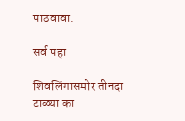पाठवावा.

सर्व पहा

शिवलिंगासमोर तीनदा टाळ्या का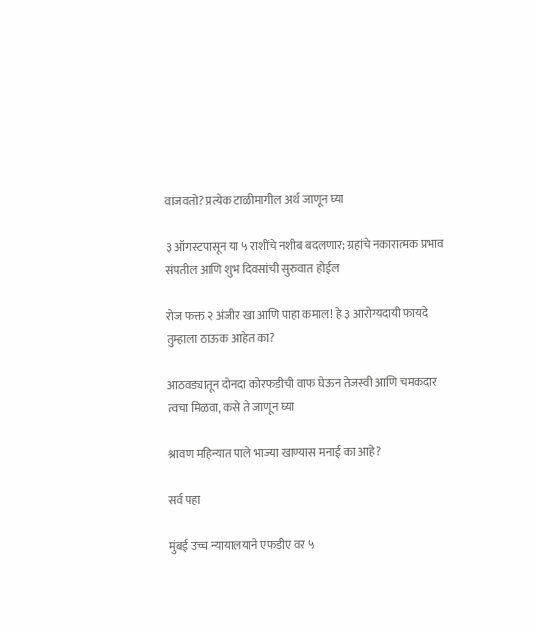वाजवतो? प्रत्येक टाळीमागील अर्थ जाणून घ्या

३ ऑगस्टपासून या ५ राशींचे नशीब बदलणार; ग्रहांचे नकारात्मक प्रभाव संपतील आणि शुभ दिवसांची सुरुवात होईल

रोज फक्त २ अंजीर खा आणि पाहा कमाल! हे ३ आरोग्यदायी फायदे तुम्हाला ठाऊक आहेत का?

आठवड्यातून दोनदा कोरफडीची वाफ घेऊन तेजस्वी आणि चमकदार त्वचा मिळवा, कसे ते जाणून घ्या

श्रावण महिन्यात पाले भाज्या खाण्यास मनाई का आहे?

सर्व पहा

मुंबई उच्च न्यायालयाने एफडीए वर ५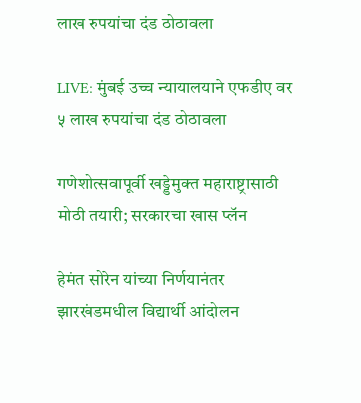लाख रुपयांचा दंड ठोठावला

LIVE: मुंबई उच्च न्यायालयाने एफडीए वर ५ लाख रुपयांचा दंड ठोठावला

गणेशोत्सवापूर्वी खड्डेमुक्त महाराष्ट्रासाठी मोठी तयारी; सरकारचा खास प्लॅन

हेमंत सोरेन यांच्या निर्णयानंतर झारखंडमधील विद्यार्थी आंदोलन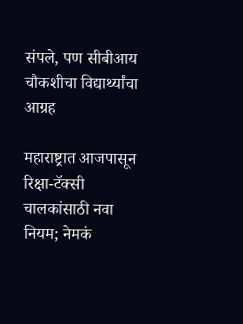संपले, पण सीबीआय चौकशीचा विद्यार्थ्यांचा आग्रह

महाराष्ट्रात आजपासून रिक्षा-टॅक्सी चालकांसाठी नवा नियम; नेमकं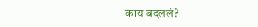काय बदललं?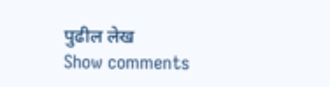पुढील लेख
Show comments